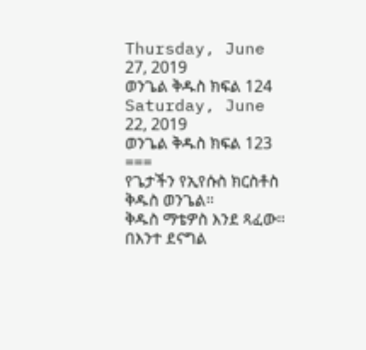Thursday, June 27, 2019
ወንጌል ቅዱስ ክፍል 124
Saturday, June 22, 2019
ወንጌል ቅዱስ ክፍል 123
===
የጌታችን የኢየሱስ ክርስቶስ ቅዱስ ወንጌል።
ቅዱስ ማቴዎስ እንደ ጻፈው።
በእንተ ደናግል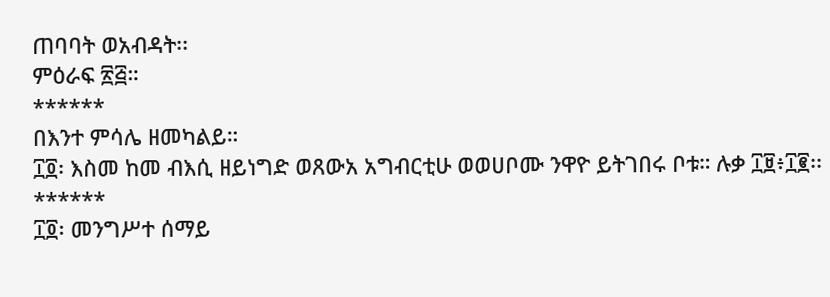ጠባባት ወአብዳት፡፡
ምዕራፍ ፳፭።
******
በእንተ ምሳሌ ዘመካልይ።
፲፬፡ እስመ ከመ ብእሲ ዘይነግድ ወጸውአ አግብርቲሁ ወወሀቦሙ ንዋዮ ይትገበሩ ቦቱ። ሉቃ ፲፱፥፲፪፡፡
******
፲፬፡ መንግሥተ ሰማይ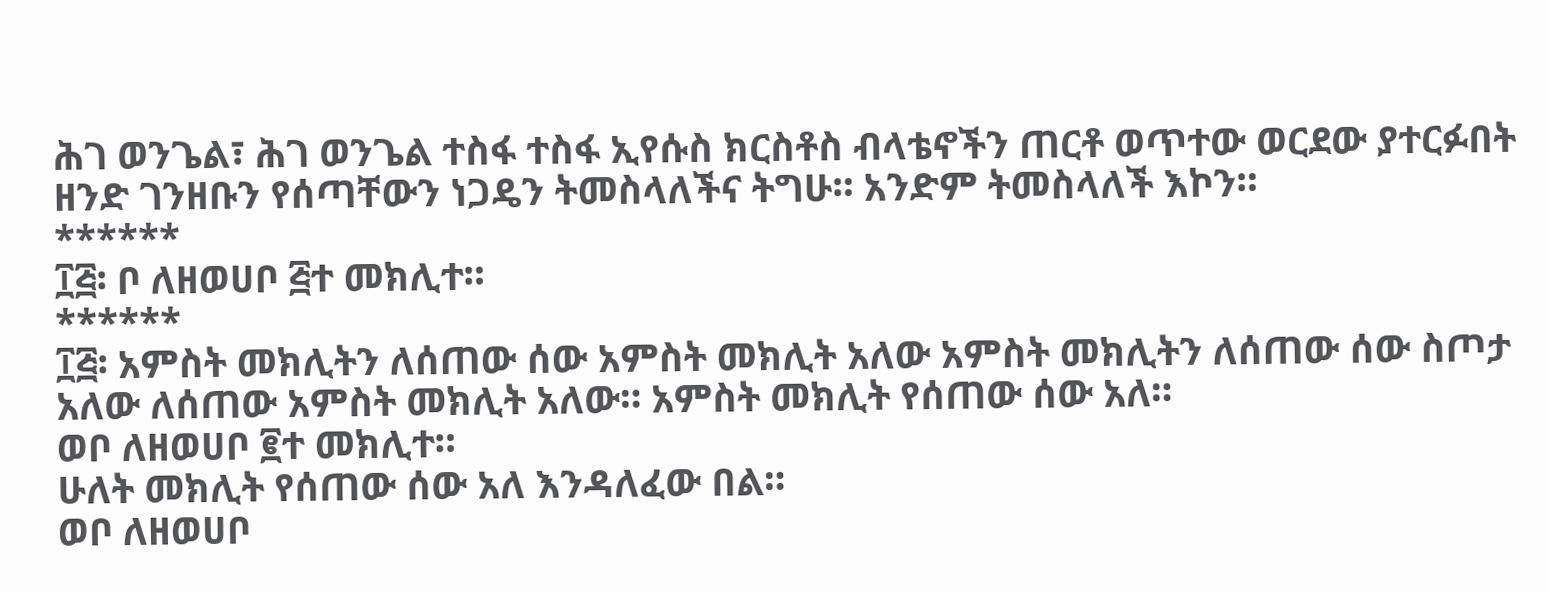ሕገ ወንጌል፣ ሕገ ወንጌል ተስፋ ተስፋ ኢየሱስ ክርስቶስ ብላቴኖችን ጠርቶ ወጥተው ወርደው ያተርፉበት ዘንድ ገንዘቡን የሰጣቸውን ነጋዴን ትመስላለችና ትግሁ። አንድም ትመስላለች እኮን።
******
፲፭፡ ቦ ለዘወሀቦ ፭ተ መክሊተ።
******
፲፭፡ አምስት መክሊትን ለሰጠው ሰው አምስት መክሊት አለው አምስት መክሊትን ለሰጠው ሰው ስጦታ አለው ለሰጠው አምስት መክሊት አለው። አምስት መክሊት የሰጠው ሰው አለ።
ወቦ ለዘወሀቦ ፪ተ መክሊተ።
ሁለት መክሊት የሰጠው ሰው አለ እንዳለፈው በል።
ወቦ ለዘወሀቦ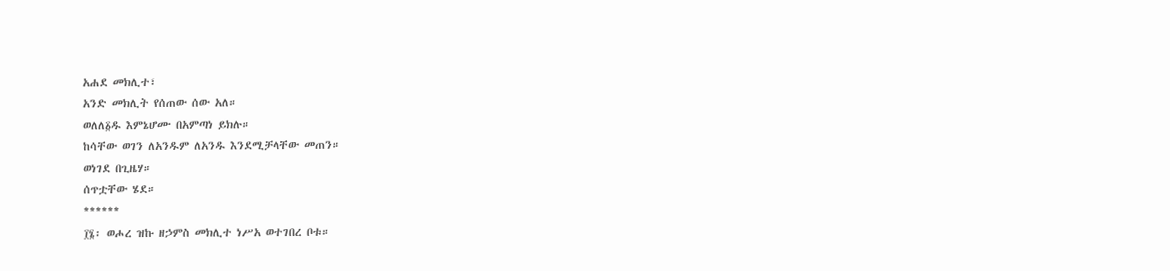አሐደ መክሊተ፣
አንድ መክሊት የሰጠው ሰው አለ።
ወለለ፩ዱ እምኔሆሙ በአምጣነ ይክሉ።
ከሳቸው ወገን ለአንዱም ለአንዱ እንደሚቻላቸው መጠን።
ወነገደ በጊዜሃ።
ሰጥቷቸው ሄደ።
******
፲፮፡ ወሖረ ዝኩ ዘኃምስ መክሊተ ነሥአ ወተገበረ ቦቱ።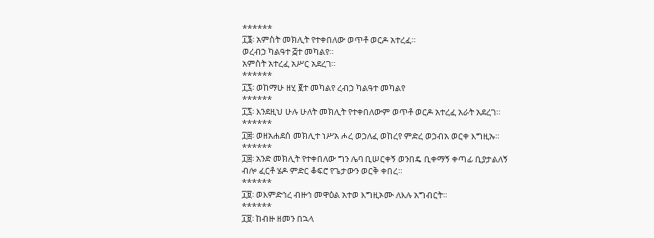******
፲፮፡ አምስት መክሊት የተቀበለው ወጥቶ ወርዶ አተረፈ።
ወረብኃ ካልዓተ ፭ተ መካልየ።
አምስት አተረፈ አሥር አደረገ።
******
፲፯፡ ወከማሁ ዘሂ ፪ተ መካልየ ረብኃ ካልዓተ መካልየ
******
፲፯፡ እንደዚህ ሁሉ ሁለት መክሊት የተቀበለውም ወጥቶ ወርዶ አተረፈ አራት አደረገ።
******
፲፰፡ ወዘአሐደሰ መክሊተ ነሥአ ሖረ ወኃለፈ ወከረየ ምድረ ወኃብአ ወርቀ እግዚኡ።
******
፲፰፡ አንድ መክሊት የተቀበለው ግን ሌባ ቢሠርቀኝ ወንበዴ ቢቀማኝ ቀጣፊ ቢያታልለኝ ብሎ ፈርቶ ሄዶ ምድር ቆፍሮ የጌታውን ወርቅ ቀበረ።
******
፲፱፡ ወእምድኅረ ብዙኅ መዋዕል አተወ እግዚኦሙ ለእሉ አግብርት።
******
፲፱፡ ከብዙ ዘመን በኋላ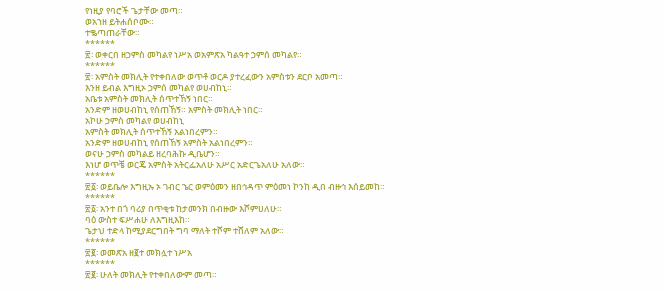የነዚያ የባሮች ጌታቸው መጣ።
ወአኀዘ ይትሐሰቦሙ።
ተቈጣጠራቸው።
******
፳፡ ወቀርበ ዘኃምስ መካልየ ነሥአ ወአምጽአ ካልዓተ ኃምሰ መካልየ።
******
፳፡ አምስት መክሊት የተቀበለው ወጥቶ ወርዶ ያተረፈውን አምስቱን ደርቦ አመጣ።
እንዘ ይብል እግዚኦ ኃምሰ መካልየ ወሀብከኒ።
አቤቱ አምስት መክሊት ሰጥተኸኝ ነበር።
አንድም ዘወሀብከኒ የሰጠኸኝ። አምስት መክሊት ነበር።
አኮሁ ኃምስ መካልየ ወሀብከኒ
አምስት መክሊት ሰጥተኸኝ አልነበረምን።
አንድም ዘወሀብከኒ የሰጠኸኝ አምስት አልነበረምን።
ወናሁ ኃምስ መካልይ ዘረባሕኩ ዲቤሆን።
እነሆ ወጥቼ ወርጄ አምስት አትርፌአለሁ አሥር አድርጌአለሁ አለው።
******
፳፩፡ ወይቤሎ እግዚኡ ኦ ገብር ኄር ወምዕመን ዘበኅዳጥ ምዕመነ ኮንከ ዲበ ብዙኅ እሰይመከ።
******
፳፩፡ አንተ በጎ ባሪያ በጥቂቱ ከታመንክ በብዙው እሾምሀለሁ።
ባዕ ውስተ ፍሥሐሁ ለእግዚእከ።
ጌታህ ተድላ ከሚያደርግበት ግባ ማለት ተሾም ተሸለም አለው።
******
፳፪፡ ወመጽአ ዘ፪ተ መክሏተ ነሥአ
******
፳፪፡ ሁለት መክሊት የተቀበለውም መጣ።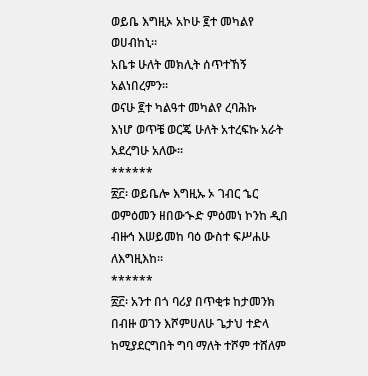ወይቤ እግዚኦ አኮሁ ፪ተ መካልየ ወሀብከኒ።
አቤቱ ሁለት መክሊት ሰጥተኸኝ አልነበረምን።
ወናሁ ፪ተ ካልዓተ መካልየ ረባሕኩ
እነሆ ወጥቼ ወርጄ ሁለት አተረፍኩ አራት አደረግሁ አለው።
******
፳፫፡ ወይቤሎ እግዚኡ ኦ ገብር ኄር ወምዕመን ዘበውኍድ ምዕመነ ኮንከ ዲበ ብዙኅ እሠይመከ ባዕ ውስተ ፍሥሐሁ ለእግዚእከ።
******
፳፫፡ አንተ በጎ ባሪያ በጥቂቱ ከታመንክ በብዙ ወገን እሾምሀለሁ ጌታህ ተድላ ከሚያደርግበት ግባ ማለት ተሾም ተሸለም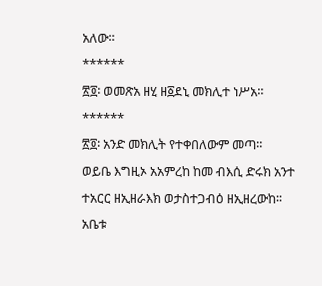አለው።
******
፳፬፡ ወመጽአ ዘሂ ዘ፩ደኒ መክሊተ ነሥአ።
******
፳፬፡ አንድ መክሊት የተቀበለውም መጣ።
ወይቤ እግዚኦ አአምረከ ከመ ብእሲ ድሩክ አንተ ተአርር ዘኢዘራእክ ወታስተጋብዕ ዘኢዘረውከ፡፡
አቤቱ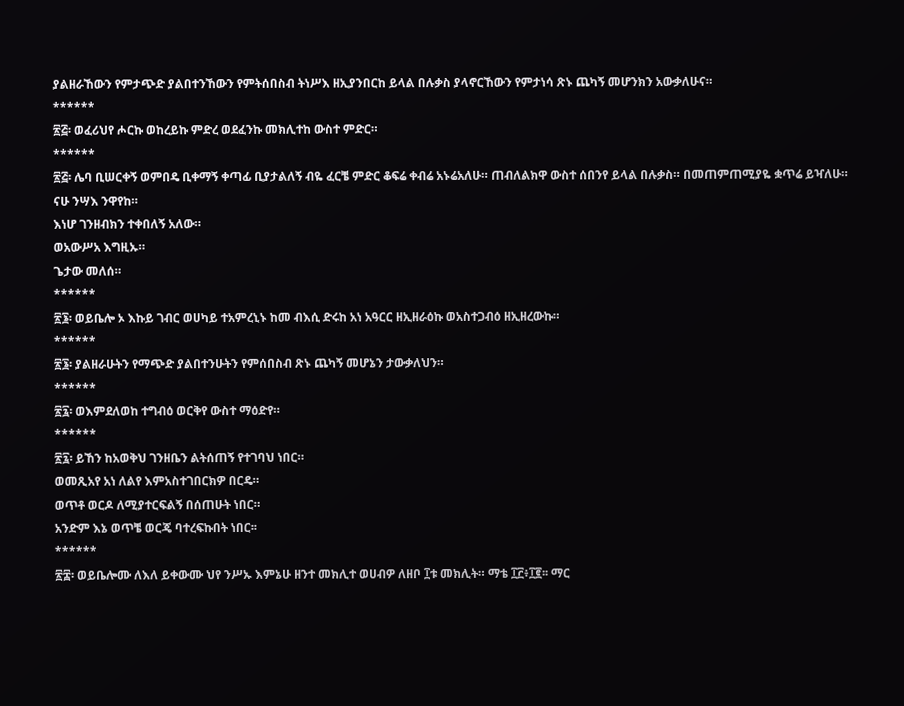ያልዘራኸውን የምታጭድ ያልበተንኸውን የምትሰበስብ ትነሥእ ዘኢያንበርከ ይላል በሉቃስ ያላኖርኸውን የምታነሳ ጽኑ ጨካኝ መሆንክን አውቃለሁና።
******
፳፭፡ ወፈሪህየ ሖርኩ ወከረይኩ ምድረ ወደፈንኩ መክሊተከ ውስተ ምድር።
******
፳፭፡ ሌባ ቢሠርቀኝ ወምበዴ ቢቀማኝ ቀጣፊ ቢያታልለኝ ብዬ ፈርቼ ምድር ቆፍሬ ቀብሬ አኑሬአለሁ። ጠብለልክዋ ውስተ ሰበንየ ይላል በሉቃስ። በመጠምጠሚያዬ ቋጥሬ ይዣለሁ።
ናሁ ንሣእ ንዋየከ።
እነሆ ገንዘብክን ተቀበለኝ አለው።
ወአውሥአ እግዚኡ።
ጌታው መለሰ።
******
፳፮፡ ወይቤሎ ኦ እኩይ ገብር ወሀካይ ተአምረኒኑ ከመ ብእሲ ድሩከ አነ አዓርር ዘኢዘራዕኩ ወአስተጋብዕ ዘኢዘረውኩ።
******
፳፮፡ ያልዘራሁትን የማጭድ ያልበተንሁትን የምሰበስብ ጽኑ ጨካኝ መሆኔን ታውቃለህን።
******
፳፯፡ ወእምደለወከ ተግብዕ ወርቅየ ውስተ ማዕድየ።
******
፳፯፡ ይኸን ከአወቅህ ገንዘቤን ልትሰጠኝ የተገባህ ነበር።
ወመጺአየ አነ ለልየ እምአስተገበርክዎ በርዴ።
ወጥቶ ወርዶ ለሚያተርፍልኝ በሰጠሁት ነበር።
አንድም እኔ ወጥቼ ወርጄ ባተረፍኩበት ነበር፡፡
******
፳፰፡ ወይቤሎሙ ለእለ ይቀውሙ ህየ ንሥኡ እምኔሁ ዘንተ መክሊተ ወሀብዎ ለዘቦ ፲ቱ መክሊት። ማቴ ፲፫፥፲፪፡፡ ማር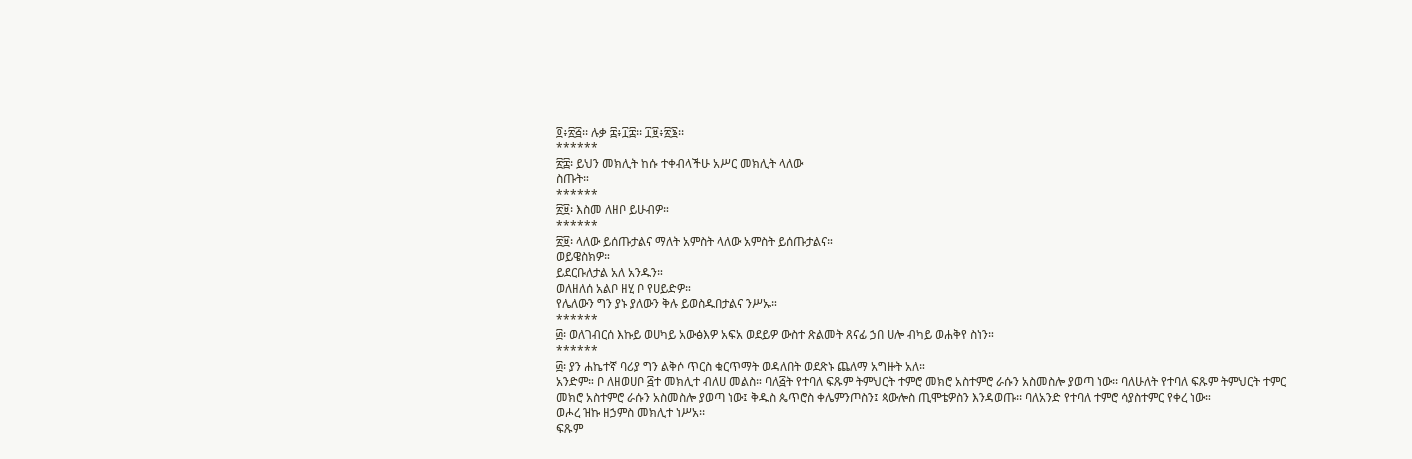፬፥፳፭፡፡ ሉቃ ፰፥፲፰፡፡ ፲፱፥፳፮፡፡
******
፳፰፡ ይህን መክሊት ከሱ ተቀብላችሁ አሥር መክሊት ላለው
ስጡት።
******
፳፱፡ እስመ ለዘቦ ይሁብዎ።
******
፳፱፡ ላለው ይሰጡታልና ማለት አምስት ላለው አምስት ይሰጡታልና።
ወይዌስክዎ።
ይደርቡለታል አለ አንዱን።
ወለዘለሰ አልቦ ዘሂ ቦ የሀይድዎ።
የሌለውን ግን ያኑ ያለውን ቅሉ ይወስዱበታልና ንሥኡ።
******
፴፡ ወለገብርሰ እኩይ ወሀካይ አውፅእዎ አፍአ ወደይዎ ውስተ ጽልመት ጸናፊ ኃበ ሀሎ ብካይ ወሐቅየ ስነን።
******
፴፡ ያን ሐኬተኛ ባሪያ ግን ልቅሶ ጥርስ ቁርጥማት ወዳለበት ወደጽኑ ጨለማ አግዙት አለ።
አንድም። ቦ ለዘወሀቦ ፭ተ መክሊተ ብለሀ መልስ። ባለ፭ት የተባለ ፍጹም ትምህርት ተምሮ መክሮ አስተምሮ ራሱን አስመስሎ ያወጣ ነው፡፡ ባለሁለት የተባለ ፍጹም ትምህርት ተምር መክሮ አስተምሮ ራሱን አስመስሎ ያወጣ ነው፤ ቅዱስ ጴጥሮስ ቀሌምንጦስን፤ ጳውሎስ ጢሞቴዎስን እንዳወጡ፡፡ ባለአንድ የተባለ ተምሮ ሳያስተምር የቀረ ነው።
ወሖረ ዝኩ ዘኃምስ መክሊተ ነሥአ፡፡
ፍጹም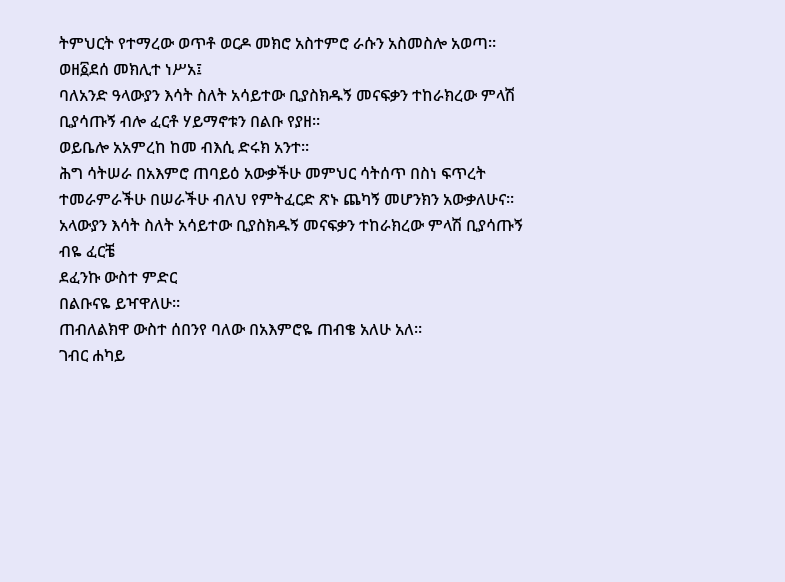ትምህርት የተማረው ወጥቶ ወርዶ መክሮ አስተምሮ ራሱን አስመስሎ አወጣ።
ወዘ፩ደሰ መክሊተ ነሥአ፤
ባለአንድ ዓላውያን እሳት ስለት አሳይተው ቢያስክዱኝ መናፍቃን ተከራክረው ምላሽ ቢያሳጡኝ ብሎ ፈርቶ ሃይማኖቱን በልቡ የያዘ።
ወይቤሎ አአምረከ ከመ ብእሲ ድሩክ አንተ፡፡
ሕግ ሳትሠራ በአእምሮ ጠባይዕ አውቃችሁ መምህር ሳትሰጥ በስነ ፍጥረት ተመራምራችሁ በሠራችሁ ብለህ የምትፈርድ ጽኑ ጨካኝ መሆንክን አውቃለሁና፡፡ አላውያን እሳት ስለት አሳይተው ቢያስክዱኝ መናፍቃን ተከራክረው ምላሽ ቢያሳጡኝ ብዬ ፈርቼ
ደፈንኩ ውስተ ምድር
በልቡናዬ ይዣዋለሁ።
ጠብለልክዋ ውስተ ሰበንየ ባለው በአእምሮዬ ጠብቄ አለሁ አለ።
ገብር ሐካይ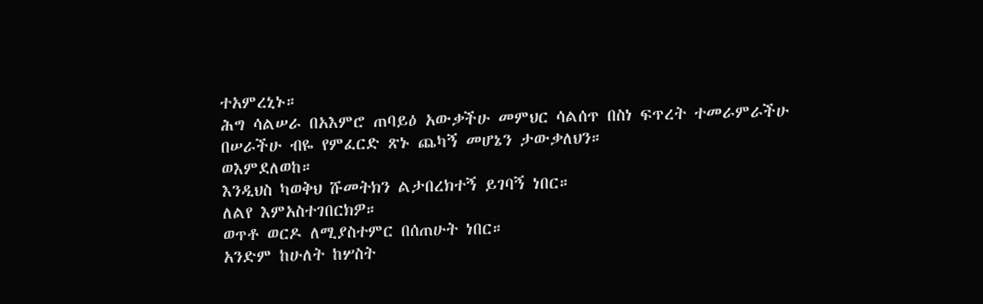ተአምረኒኑ።
ሕግ ሳልሠራ በአእምሮ ጠባይዕ አውቃችሁ መምህር ሳልሰጥ በስነ ፍጥረት ተመራምራችሁ በሠራችሁ ብዬ የምፈርድ ጽኑ ጨካኝ መሆኔን ታውቃለህን።
ወእምደለወከ።
እንዲህስ ካወቅህ ሹመትክን ልታበረክተኝ ይገባኝ ነበር።
ለልየ እምአስተገበርክዎ።
ወጥቶ ወርዶ ለሚያስተምር በሰጠሁት ነበር።
አንድም ከሁለት ከሦስት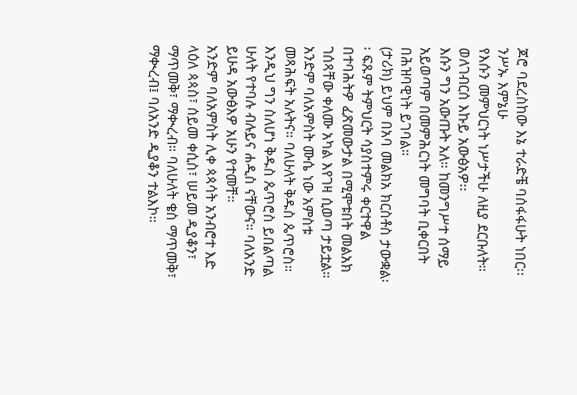ጆሮ ባደረስከው እኔ ተራድቼ ባሰፋፋሁት ነበር፡፡
ንሥኡ እምኔሁ
የእሱን መምህርነት ነሥታችሁ ለዚያ ደርቡለት።
ወለገብርሰ እኩይ አውፅአዎ፡፡
እሱን ግን አውጡት አለ። ከመንግሥተ ሰማይ አይወጣም በመምሕርነት መግባት ቢቀርበት በሕዝባዊነት ይገባል።
(ታሪክ) ይህም በአባ መልክአ ክርስቶስ ታውቋል፡፡ ፍጹም ትምህርት ሳያስተምሩ ቀርተዋል በተባሕትዎ ፈጽመውታል በሚሞቱበት መልአክ ገሰጻቸው ቀለሙ አካል እየገዛ ሲወጣ ታይቷል።
አንድም ባለአምስት ሙሴ ነው አምስቱ መጻሕፍት አሉትና። ባለሁለት ቅዱስ ጴጥሮስ። እንዲህ ግን ስለሆነ ቅዱስ ጴጥሮስ ይበልጣል ሁለት የተባሉ ብሉይና ሐዲስ ናቸውና። ባለአንድ ይሁዳ አውፅእዎ አሁን የተመቸ።
አንድም ባለአምስት ሊቀ ጳጳሳት አንብሮተ እድ ላዕለ ጳጳስ፣ ሰይመ ቀሲስ፣ ሠይመ ዲያቆን፣ ማጥመቅ፣ ማቊረብ። ባለሁለት ቄስ ማጥመቅ፣ ማቊረብ፤ ባለአንድ ዲያቆን ተልእኮ።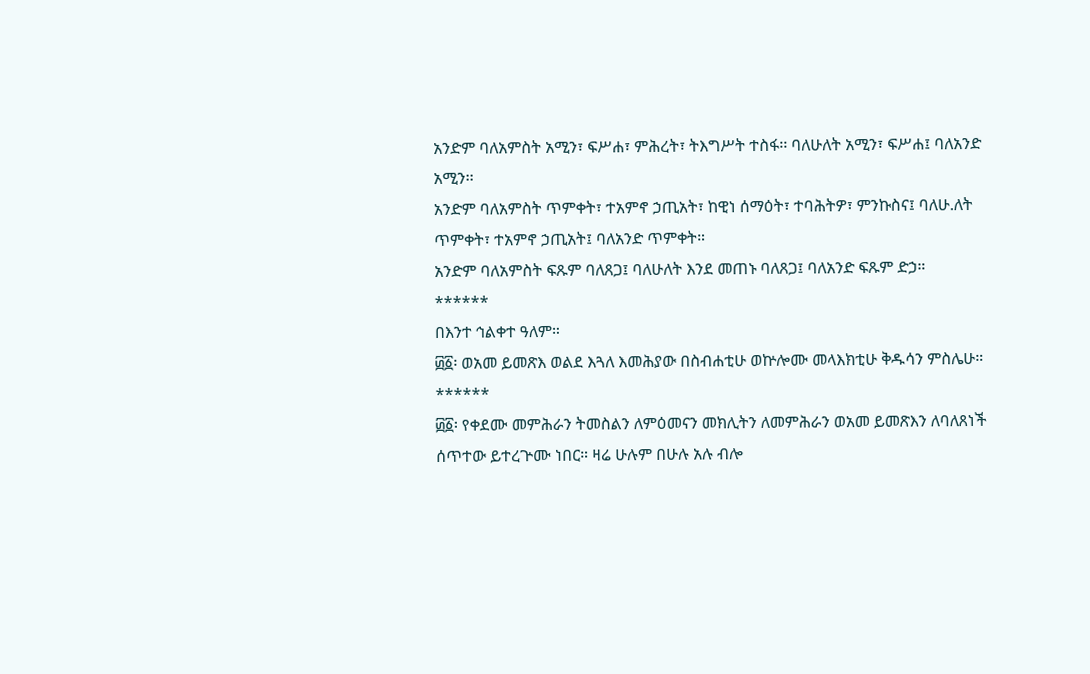አንድም ባለአምስት አሚን፣ ፍሥሐ፣ ምሕረት፣ ትእግሥት ተስፋ፡፡ ባለሁለት አሚን፣ ፍሥሐ፤ ባለአንድ አሚን፡፡
አንድም ባለአምስት ጥምቀት፣ ተአምኖ ኃጢአት፣ ከዊነ ሰማዕት፣ ተባሕትዎ፣ ምንኩስና፤ ባለሁ.ለት ጥምቀት፣ ተአምኖ ኃጢአት፤ ባለአንድ ጥምቀት።
አንድም ባለአምስት ፍጹም ባለጸጋ፤ ባለሁለት እንደ መጠኑ ባለጸጋ፤ ባለአንድ ፍጹም ድኃ።
******
በእንተ ኅልቀተ ዓለም።
፴፩፡ ወአመ ይመጽእ ወልደ እጓለ እመሕያው በስብሐቲሁ ወኵሎሙ መላእክቲሁ ቅዱሳን ምስሌሁ።
******
፴፩፡ የቀደሙ መምሕራን ትመስልን ለምዕመናን መክሊትን ለመምሕራን ወአመ ይመጽእን ለባለጸነች ሰጥተው ይተረጕሙ ነበር። ዛሬ ሁሉም በሁሉ አሉ ብሎ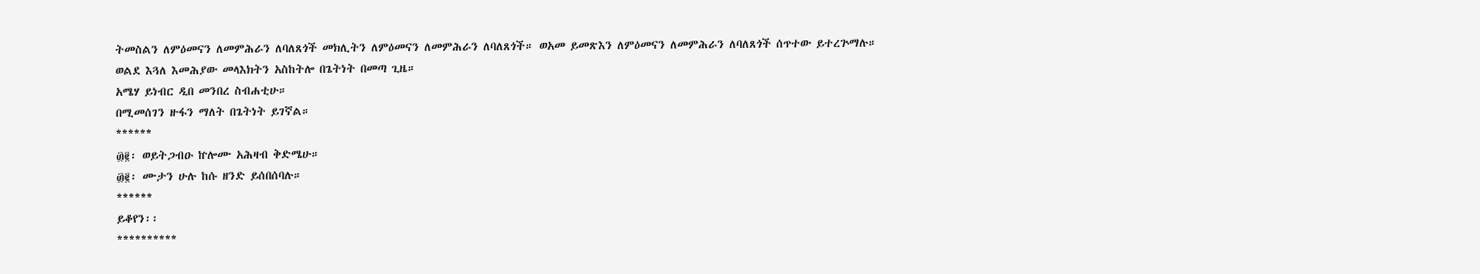ትመስልን ለምዕመናን ለመምሕራን ለባለጸጎች መክሊትን ለምዕመናን ለመምሕራን ለባለጸጎች። ወአመ ይመጽእን ለምዕመናን ለመምሕራን ለባለጸጎች ሰጥተው ይተረጕማሉ። ወልደ እጓለ እመሕያው መላእክትን አስከትሎ በጌትነት በመጣ ጊዜ።
አሜሃ ይነብር ዲበ መንበረ ስብሐቲሁ።
በሚመሰገን ዙፋን ማለት በጌትነት ይገኛል።
******
፴፪፡ ወይትጋብዑ ኵሎሙ አሕዛብ ቅድሜሁ።
፴፪፡ ሙታን ሁሉ ከሱ ዘንድ ይሰበሰባሉ።
******
ይቆየን፡፡
**********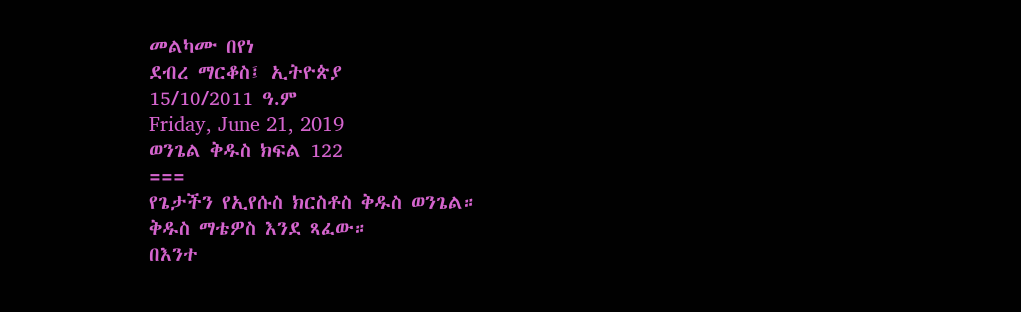መልካሙ በየነ
ደብረ ማርቆስ፤ ኢትዮጵያ
15/10/2011 ዓ.ም
Friday, June 21, 2019
ወንጌል ቅዱስ ክፍል 122
===
የጌታችን የኢየሱስ ክርስቶስ ቅዱስ ወንጌል።
ቅዱስ ማቴዎስ እንደ ጻፈው።
በእንተ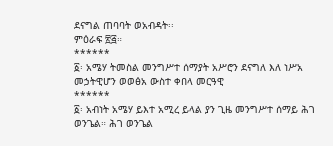ደናግል ጠባባት ወአብዳት፡፡
ምዕራፍ ፳፭።
******
፩፡ አሜሃ ትመስል መንግሥተ ሰማያት አሥሮን ደናግለ እለ ነሥአ መኃትዊሆን ወወፅአ ውስተ ቀበላ መርዓዊ
******
፩፡ አብነት አሜሃ ይእተ አሚረ ይላል ያን ጊዜ መንግሥተ ሰማይ ሕገ ወንጌል። ሕገ ወንጌል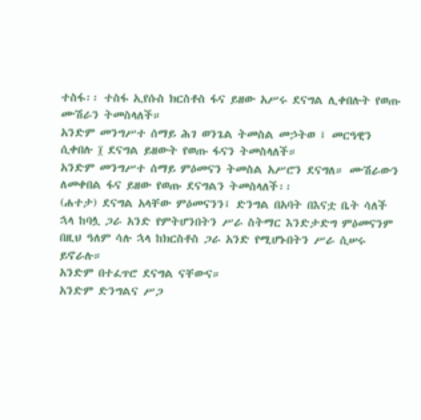ተስፋ፡፡ ተስፋ ኢየሱስ ክርስቶስ ፋና ይዘው አሥሩ ደናግል ሊቀበሉት የወጡ ሙሽራን ትመስላለች።
አንድም መንግሥተ ሰማይ ሕገ ወንጌል ትመስል መኃትወ ፤ መርዓዊን ሲቀበሉ ፲ ደናግል ይዘውት የወጡ ፋናን ትመስላለች።
አንድም መንግሥተ ሰማይ ምዕመናን ትመስል አሥሮን ደናግለ። ሙሽራውን ለመቀበል ፋና ይዘው የወጡ ደናግልን ትመስላለች፡፡
(ሐተታ) ደናግል አላቸው ምዕመናንን፤ ድንግል በአባት በእናቷ ቤት ሳለች ኋላ ከባሏ ጋራ አንድ የምትሆንበትን ሥራ ስትማር እንድታድግ ምዕመናንም በዚህ ዓለም ሳሉ ኋላ ከክርስቶስ ጋራ አንድ የሚሆኑበትን ሥራ ሲሠሩ ይኖራሉ።
አንድም በተፈጥሮ ደናግል ናቸውና።
አንድም ድንግልና ሥጋ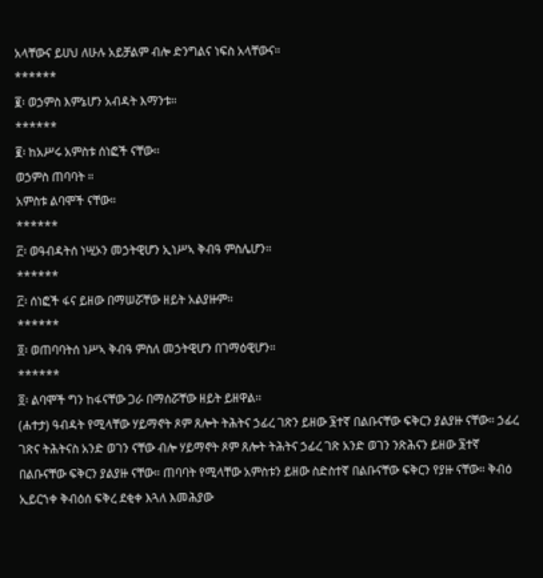አላቸውና ይሀህ ለሁሉ አይቻልም ብሎ ድንግልና ነፍስ አላቸውና።
******
፪፡ ወኃምስ እምኔሆን አብዳት እማንቱ።
******
፪፡ ከአሥሩ አምስቱ ሰነፎች ናቸው፡፡
ወኃምስ ጠባባት ።
አምስቱ ልባሞች ናቸው።
******
፫፡ ወዓብዳትሰ ነሢኦን መኃትዊሆን ኢነሥኣ ቅብዓ ምስሌሆን።
******
፫፡ ሰነፎች ፋና ይዘው በማሠሯቸው ዘይት አልያዙም።
******
፬፡ ወጠባባትሰ ነሥኣ ቅብዓ ምስለ መኃትዊሆን በገማዕዊሆን።
******
፬፡ ልባሞች ግን ከፋናቸው ጋራ በማሰሯቸው ዘይት ይዘዋል፡፡
(ሐተታ) ዓብዳት የሚላቸው ሃይማኖት ጾም ጸሎት ትሕትና ኃፊረ ገጽን ይዘው ፮ተኛ በልቡናቸው ፍቅርን ያልያዙ ናቸው። ኃፊረ ገጽና ትሕትናስ አንድ ወገን ናቸው ብሎ ሃይማኖት ጾም ጸሎት ትሕትና ኃፊረ ገጽ አንድ ወገን ንጽሕናን ይዘው ፮ተኛ በልቡናቸው ፍቅርን ያልያዙ ናቸው። ጠባባት የሚላቸው አምስቱን ይዘው ስድስተኛ በልቡናቸው ፍቅርን የያዙ ናቸው። ቅብዕ ኢይርኀቀ ቅብዕሰ ፍቅረ ደቂቀ እጓለ እመሕያው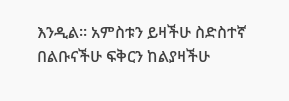እንዲል። አምስቱን ይዛችሁ ስድስተኛ በልቡናችሁ ፍቅርን ከልያዛችሁ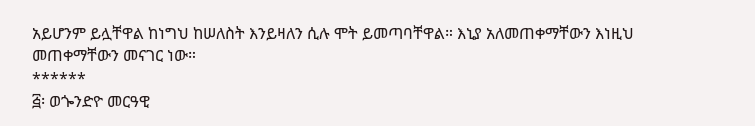አይሆንም ይሏቸዋል ከነግህ ከሠለስት እንይዛለን ሲሉ ሞት ይመጣባቸዋል። እኒያ አለመጠቀማቸውን እነዚህ መጠቀማቸውን መናገር ነው።
******
፭፡ ወጐንድዮ መርዓዊ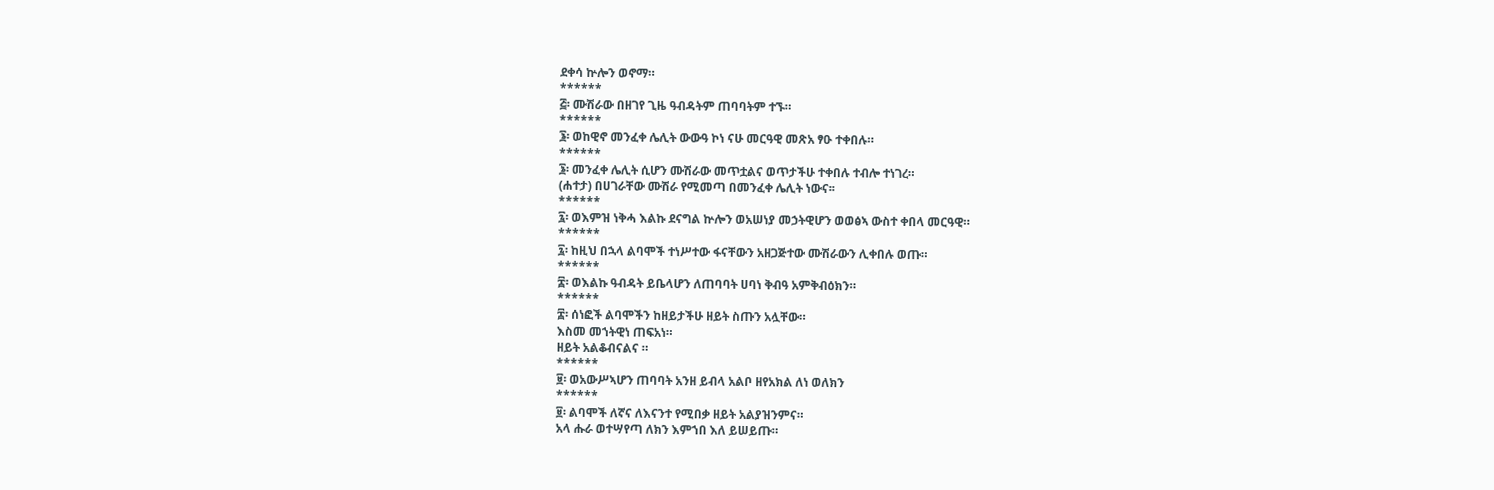ደቀሳ ኵሎን ወኖማ።
******
፭፡ ሙሽራው በዘገየ ጊዜ ዓብዳትም ጠባባትም ተኙ።
******
፮፡ ወከዊኖ መንፈቀ ሌሊት ውውዓ ኮነ ናሁ መርዓዊ መጽአ ፃዑ ተቀበሉ።
******
፮፡ መንፈቀ ሌሊት ሲሆን ሙሽራው መጥቷልና ወጥታችሁ ተቀበሉ ተብሎ ተነገረ።
(ሐተታ) በሀገራቸው ሙሽራ የሚመጣ በመንፈቀ ሌሊት ነውና፡፡
******
፯፡ ወእምዝ ነቅሓ እልኩ ደናግል ኵሎን ወአሠነያ መኃትዊሆን ወወፅኣ ውስተ ቀበላ መርዓዊ።
******
፯፡ ከዚህ በኋላ ልባሞች ተነሥተው ፋናቸውን አዘጋጅተው ሙሽራውን ሊቀበሉ ወጡ።
******
፰፡ ወእልኩ ዓብዳት ይቤላሆን ለጠባባት ሀባነ ቅብዓ አምቅብዕክን።
******
፰፡ ሰነፎች ልባሞችን ከዘይታችሁ ዘይት ስጡን አሏቸው።
እስመ መኀትዊነ ጠፍአነ።
ዘይት አልቆብናልና ።
******
፱፡ ወአውሥኣሆን ጠባባት አንዘ ይብላ አልቦ ዘየአክል ለነ ወለክን
******
፱፡ ልባሞች ለኛና ለእናንተ የሚበቃ ዘይት አልያዝንምና።
አላ ሑራ ወተሣየጣ ለክን እምኀበ እለ ይሠይጡ።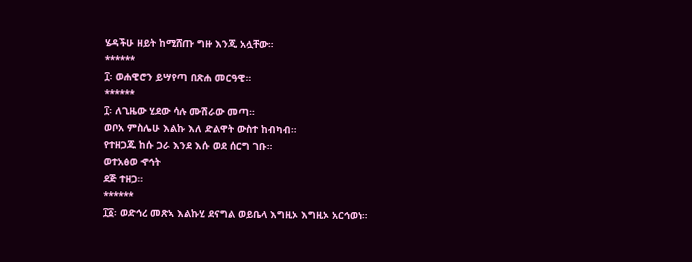ሄዳችሁ ዘይት ከሚሸጡ ግዙ እንጂ አሏቸው።
******
፲፡ ወሐዊሮን ይሣየጣ በጽሐ መርዓዊ።
******
፲፡ ለጊዜው ሂደው ሳሉ ሙሽራው መጣ።
ወቦአ ምስሌሁ እልኩ እለ ድልዋት ውስተ ከብካብ።
የተዘጋጁ ከሱ ጋራ እንደ እሱ ወደ ሰርግ ገቡ።
ወተአፅወ ኆኅት
ደጅ ተዘጋ።
******
፲፩፡ ወድኅረ መጽኣ እልኩሂ ደናግል ወይቤላ እግዚኦ እግዚኦ አርኅወነ።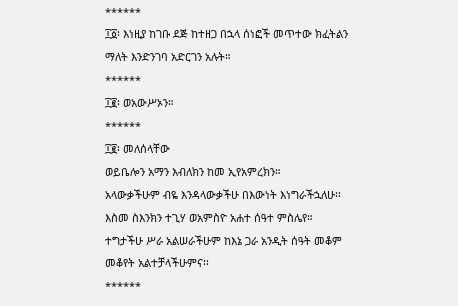******
፲፩፡ እነዚያ ከገቡ ደጅ ከተዘጋ በኋላ ሰነፎች መጥተው ክፈትልን ማለት እንድንገባ አድርገን አሉት።
******
፲፪፡ ወአውሥኦን።
******
፲፪፡ መለሰላቸው
ወይቤሎን አማን እብለክን ከመ ኢየአምረክን።
አላውቃችሁም ብዬ እንዳላውቃችሁ በእውነት እነግራችኋለሁ፡፡
እስመ ስእንክን ተጊሃ ወአምስዮ አሐተ ሰዓተ ምስሌየ።
ተግታችሁ ሥራ አልሠራችሁም ከእኔ ጋራ አንዲት ሰዓት መቆም መቆየት አልተቻላችሁምና፡፡
******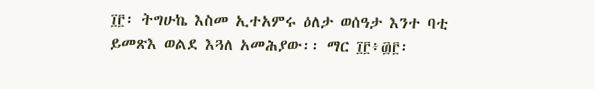፲፫፡ ትግሁኬ እስመ ኢተአምሩ ዕለታ ወሰዓታ እንተ ባቲ ይመጽእ ወልደ እጓለ አመሕያው፡፡ ማር ፲፫፥፴፫፡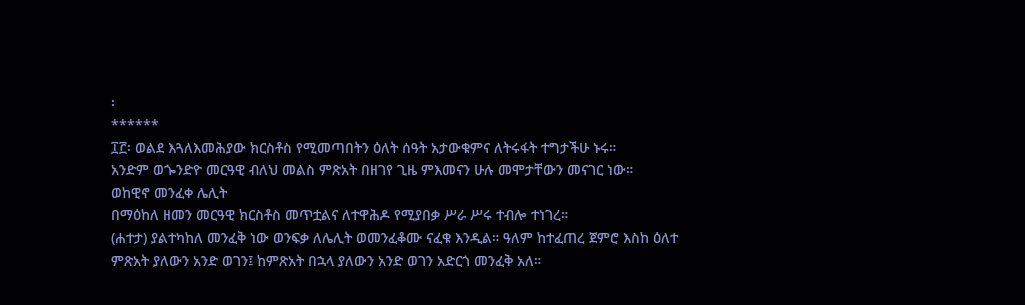፡
******
፲፫፡ ወልደ እጓለእመሕያው ክርስቶስ የሚመጣበትን ዕለት ሰዓት አታውቁምና ለትሩፋት ተግታችሁ ኑሩ።
አንድም ወጐንድዮ መርዓዊ ብለህ መልስ ምጽአት በዘገየ ጊዜ ምእመናን ሁሉ መሞታቸውን መናገር ነው።
ወከዊኖ መንፈቀ ሌሊት
በማዕከለ ዘመን መርዓዊ ክርስቶስ መጥቷልና ለተዋሕዶ የሚያበቃ ሥራ ሥሩ ተብሎ ተነገረ።
(ሐተታ) ያልተካከለ መንፈቅ ነው ወንፍቃ ለሌሊት ወመንፈቆሙ ናፈቁ እንዲል። ዓለም ከተፈጠረ ጀምሮ እስከ ዕለተ ምጽአት ያለውን አንድ ወገን፤ ከምጽአት በኋላ ያለውን አንድ ወገን አድርጎ መንፈቅ አለ።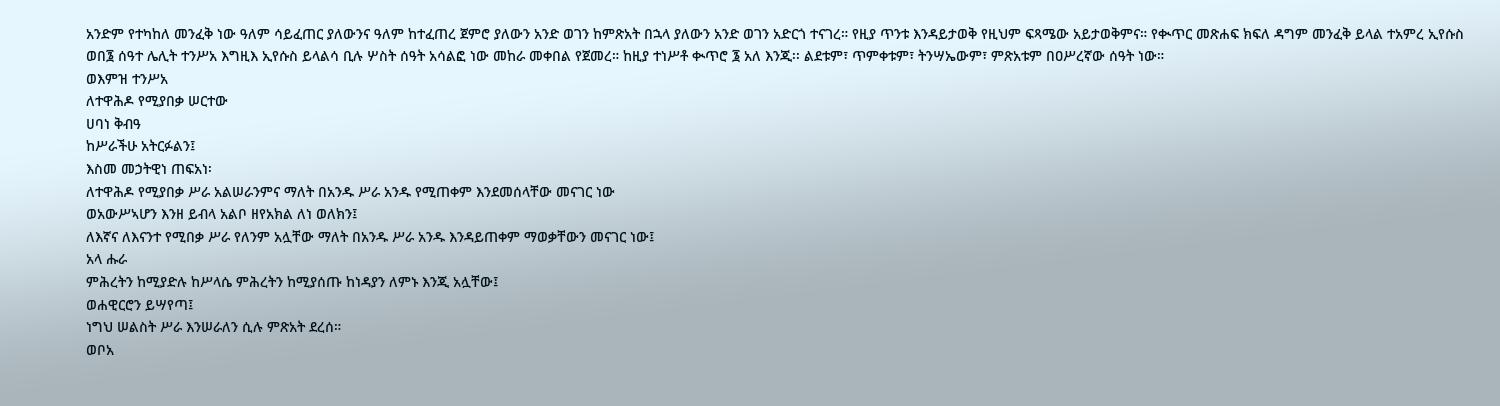አንድም የተካከለ መንፈቅ ነው ዓለም ሳይፈጠር ያለውንና ዓለም ከተፈጠረ ጀምሮ ያለውን አንድ ወገን ከምጽአት በኋላ ያለውን አንድ ወገን አድርጎ ተናገረ። የዚያ ጥንቱ እንዳይታወቅ የዚህም ፍጻሜው አይታወቅምና። የቊጥር መጽሐፍ ክፍለ ዳግም መንፈቅ ይላል ተአምረ ኢየሱስ ወበ፮ ሰዓተ ሌሊት ተንሥአ እግዚእ ኢየሱስ ይላልሳ ቢሉ ሦስት ሰዓት አሳልፎ ነው መከራ መቀበል የጀመረ። ከዚያ ተነሥቶ ቊጥሮ ፮ አለ እንጂ፡፡ ልደቱም፣ ጥምቀቱም፣ ትንሣኤውም፣ ምጽአቱም በዐሥረኛው ሰዓት ነው።
ወእምዝ ተንሥአ
ለተዋሕዶ የሚያበቃ ሠርተው
ሀባነ ቅብዓ
ከሥራችሁ አትርፉልን፤
እስመ መኃትዊነ ጠፍአነ፡
ለተዋሕዶ የሚያበቃ ሥራ አልሠራንምና ማለት በአንዱ ሥራ አንዱ የሚጠቀም እንደመሰላቸው መናገር ነው
ወአውሥኣሆን እንዘ ይብላ አልቦ ዘየአክል ለነ ወለክን፤
ለእኛና ለእናንተ የሚበቃ ሥራ የለንም አሏቸው ማለት በአንዱ ሥራ አንዱ እንዳይጠቀም ማወቃቸውን መናገር ነው፤
አላ ሑራ
ምሕረትን ከሚያድሉ ከሥላሴ ምሕረትን ከሚያሰጡ ከነዳያን ለምኑ እንጂ አሏቸው፤
ወሐዊርሮን ይሣየጣ፤
ነግህ ሠልስት ሥራ እንሠራለን ሲሉ ምጽአት ደረሰ።
ወቦአ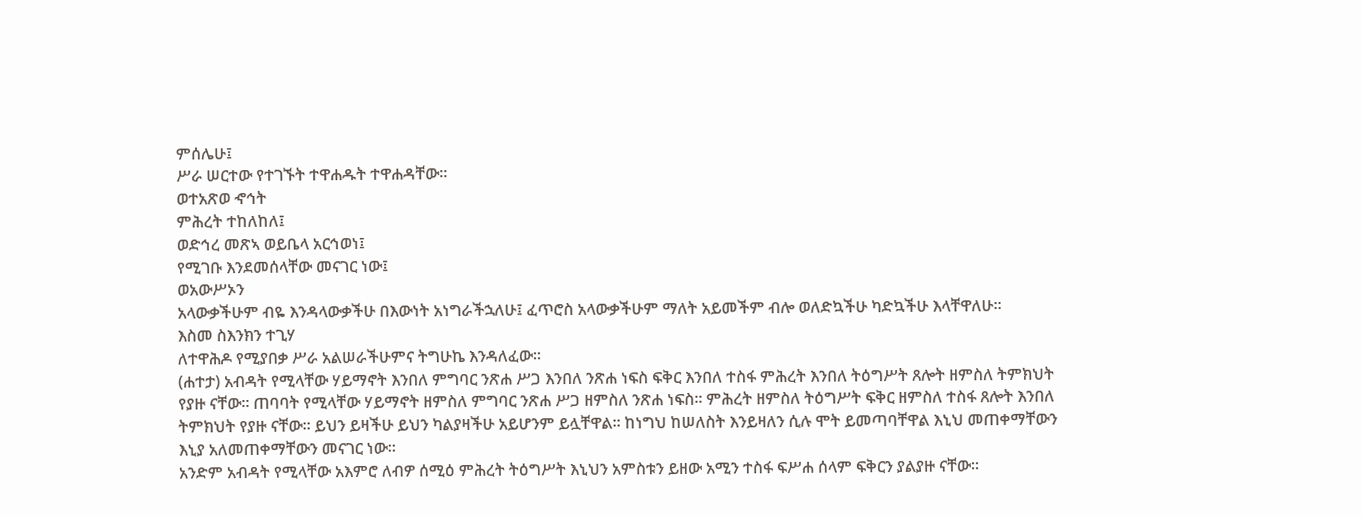ምሰሌሁ፤
ሥራ ሠርተው የተገኙት ተዋሐዱት ተዋሐዳቸው።
ወተአጽወ ኆኅት
ምሕረት ተከለከለ፤
ወድኅረ መጽኣ ወይቤላ አርኅወነ፤
የሚገቡ እንደመሰላቸው መናገር ነው፤
ወአውሥኦን
አላውቃችሁም ብዬ እንዳላውቃችሁ በእውነት አነግራችኋለሁ፤ ፈጥሮስ አላውቃችሁም ማለት አይመችም ብሎ ወለድኳችሁ ካድኳችሁ እላቸዋለሁ።
እስመ ስእንክን ተጊሃ
ለተዋሕዶ የሚያበቃ ሥራ አልሠራችሁምና ትግሁኬ እንዳለፈው።
(ሐተታ) አብዳት የሚላቸው ሃይማኖት እንበለ ምግባር ንጽሐ ሥጋ እንበለ ንጽሐ ነፍስ ፍቅር እንበለ ተስፋ ምሕረት እንበለ ትዕግሥት ጸሎት ዘምስለ ትምክህት የያዙ ናቸው። ጠባባት የሚላቸው ሃይማኖት ዘምስለ ምግባር ንጽሐ ሥጋ ዘምስለ ንጽሐ ነፍስ። ምሕረት ዘምስለ ትዕግሥት ፍቅር ዘምስለ ተስፋ ጸሎት እንበለ ትምክህት የያዙ ናቸው፡፡ ይህን ይዛችሁ ይህን ካልያዛችሁ አይሆንም ይሏቸዋል። ከነግህ ከሠለስት እንይዛለን ሲሉ ሞት ይመጣባቸዋል እኒህ መጠቀማቸውን እኒያ አለመጠቀማቸውን መናገር ነው።
አንድም አብዳት የሚላቸው አእምሮ ለብዎ ሰሚዕ ምሕረት ትዕግሥት እኒህን አምስቱን ይዘው አሚን ተስፋ ፍሥሐ ሰላም ፍቅርን ያልያዙ ናቸው፡፡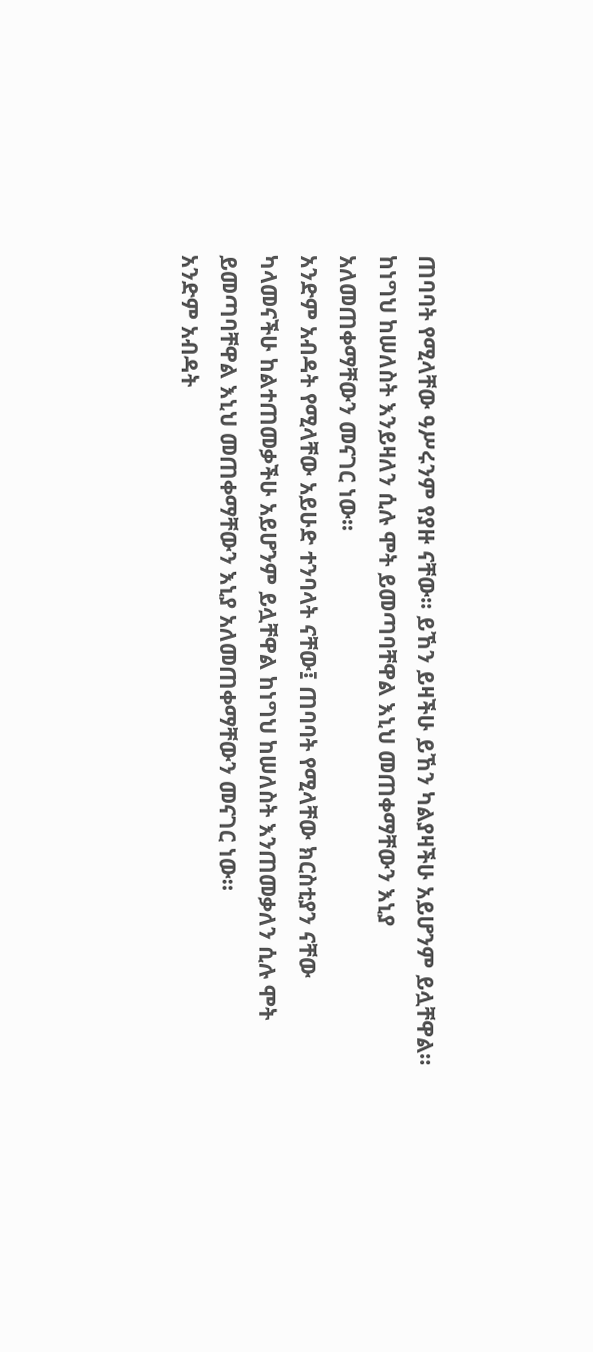ጠባባት የሚላቸው ዓሥሩንም የያዙ ናቸው፡፡ ይኸን ይዛችሁ ይኸን ካልያዛችሁ አይሆንም ይሏቸዋል። ከነግህ ከሠለስት እንይዛለን ሲሉ ሞት ይመጣባቸዋል እኒህ መጠቀማቸውን እኒያ አለመጠቀማቸውን መናገር ነው፡፡
አንድም አብዳት የሚላቸው አይሁድ ተንባላት ናቸው፤ ጠባባት የሚላቸው ክርስቲያን ናቸው ካላመናችሁ ከልተጠመቃችሁ አይሆንም ይሏቸዋል ከነግህ ከሠለስት እንጠመቃለን ሲሉ ሞት ይመጣባቸዋል እኒህ መጠቀማቸውን እኒያ አለመጠቀማቸውን መናገር ነው።
አንድም አብዳት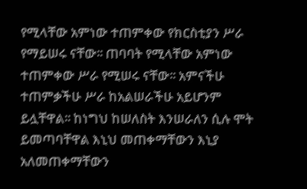የሚላቸው አምነው ተጠምቀው የክርስቲያን ሥራ የማይሠሩ ናቸው፡፡ ጠባባት የሚላቸው አምነው ተጠምቀው ሥራ የሚሠሩ ናቸው፡፡ አምናችሁ ተጠምቃችሁ ሥራ ከአልሠራችሁ አይሆንም ይሏቸዋል፡፡ ከነግህ ከሠለስት እንሠራለን ሲሉ ሞት ይመጣባቸዋል እኒህ መጠቀማቸውን እኒያ አለመጠቀማቸውን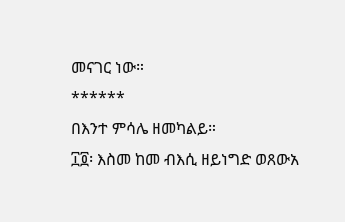መናገር ነው።
******
በእንተ ምሳሌ ዘመካልይ።
፲፬፡ እስመ ከመ ብእሲ ዘይነግድ ወጸውአ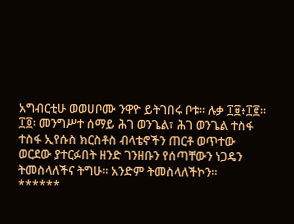አግብርቲሁ ወወሀቦሙ ንዋዮ ይትገበሩ ቦቱ። ሉቃ ፲፱፥፲፪፡፡
፲፬፡ መንግሥተ ሰማይ ሕገ ወንጌል፣ ሕገ ወንጌል ተስፋ ተስፋ ኢየሱስ ክርስቶስ ብላቴኖችን ጠርቶ ወጥተው ወርደው ያተርፉበት ዘንድ ገንዘቡን የሰጣቸውን ነጋዴን ትመስላለችና ትግሁ። አንድም ትመስላለችኮን።
******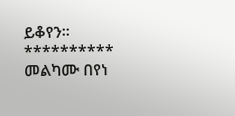ይቆየን፡፡
**********
መልካሙ በየነ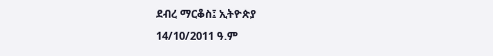ደብረ ማርቆስ፤ ኢትዮጵያ
14/10/2011 ዓ.ም